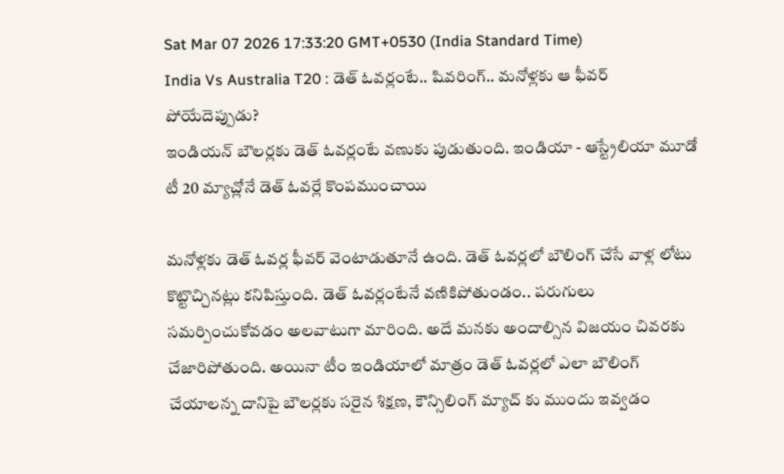Sat Mar 07 2026 17:33:20 GMT+0530 (India Standard Time)
India Vs Australia T20 : డెత్ ఓవర్లంటే.. షివరింగ్.. మనోళ్లకు ఆ ఫీవర్ పోయేదెప్పుడు?
ఇండియన్ బౌలర్లకు డెత్ ఓవర్లంటే వణుకు పుడుతుంది. ఇండియా - ఆస్ట్రేలియా మూడో టీ 20 మ్యాచ్లోనే డెత్ ఓవర్లే కొంపముంచాయి

మనోళ్లకు డెత్ ఓవర్ల ఫీవర్ వెంటాడుతూనే ఉంది. డెత్ ఓవర్లలో బౌలింగ్ చేసే వాళ్ల లోటు కొట్టొచ్చినట్లు కనిపిస్తుంది. డెత్ ఓవర్లంటేనే వణికిపోతుండం.. పరుగులు సమర్పించుకోవడం అలవాటుగా మారింది. అదే మనకు అందాల్సిన విజయం చివరకు చేజారిపోతుంది. అయినా టీం ఇండియాలో మాత్రం డెత్ ఓవర్లలో ఎలా బౌలింగ్ చేయాలన్న దానిపై బౌలర్లకు సరైన శిక్షణ, కౌన్సిలింగ్ మ్యాచ్ కు ముందు ఇవ్వడం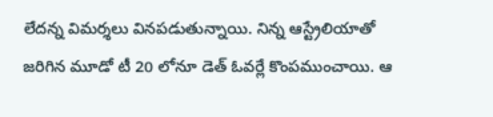లేదన్న విమర్శలు వినపడుతున్నాయి. నిన్న ఆస్ట్రేలియాతో జరిగిన మూడో టీ 20 లోనూ డెత్ ఓవర్లే కొంపముంచాయి. ఆ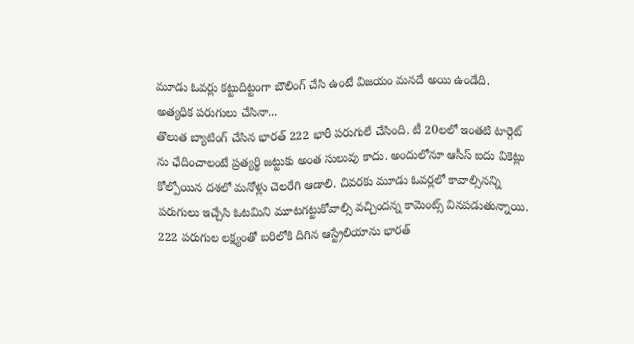మూడు ఓవర్లు కట్టుదిట్టంగా బౌలింగ్ చేసి ఉంటే విజయం మనదే అయి ఉండేది.
అత్యధిక పరుగులు చేసినా...
తొలుత బ్యాటింగ్ చేసిన భారత్ 222 భారీ పరుగులే చేసింది. టీ 20లలో ఇంతటి టార్గెట్ ను ఛేదించాలంటే ప్రత్యర్థి జట్టుకు అంత సులువు కాదు. అందులోనూ ఆసీస్ ఐదు వికెట్లు కోల్పోయిన దశలో మనోళ్లు చెలరేగి ఆడాలి. చివరకు మూడు ఓవర్లలో కావాల్సినన్ని పరుగులు ఇచ్చేసి ఓటమిని మూటగట్టుకోవాల్సి వచ్చిందన్న కామెంట్స్ వినపడుతున్నాయి. 222 పరుగుల లక్ష్యంతో బరిలోకి దిగిన ఆస్ట్రేలియాను భారత్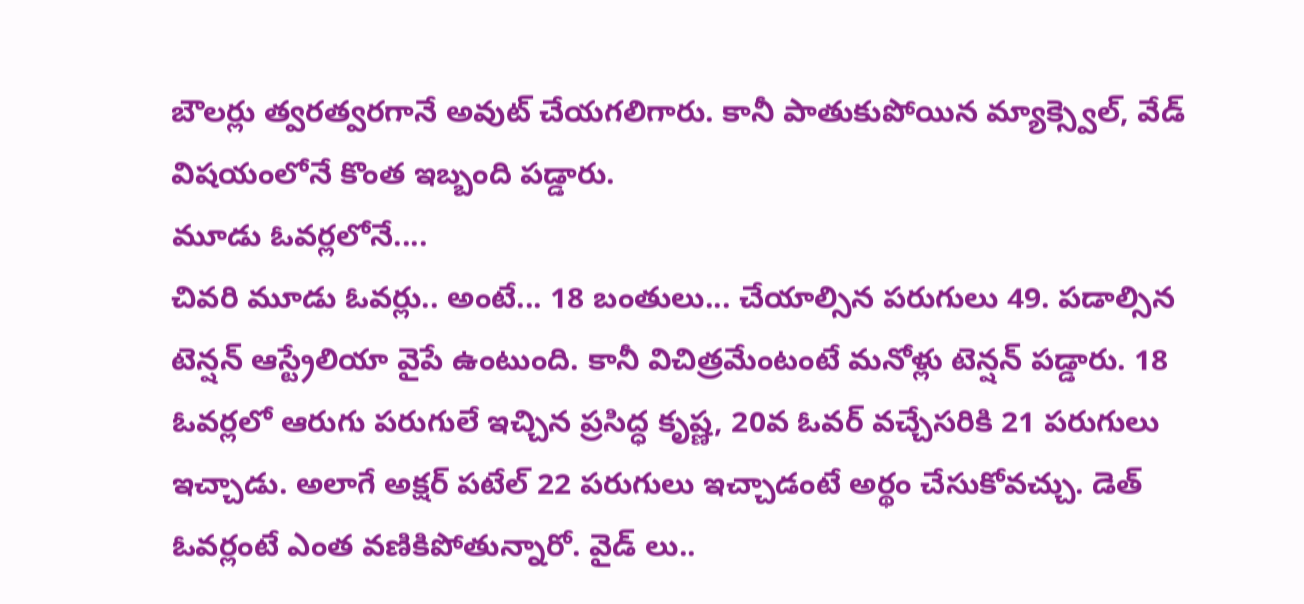బౌలర్లు త్వరత్వరగానే అవుట్ చేయగలిగారు. కానీ పాతుకుపోయిన మ్యాక్స్వెల్, వేడ్ విషయంలోనే కొంత ఇబ్బంది పడ్డారు.
మూడు ఓవర్లలోనే....
చివరి మూడు ఓవర్లు.. అంటే... 18 బంతులు... చేయాల్సిన పరుగులు 49. పడాల్సిన టెన్షన్ ఆస్ట్రేలియా వైపే ఉంటుంది. కానీ విచిత్రమేంటంటే మనోళ్లు టెన్షన్ పడ్డారు. 18 ఓవర్లలో ఆరుగు పరుగులే ఇచ్చిన ప్రసిద్ధ కృష్ణ, 20వ ఓవర్ వచ్చేసరికి 21 పరుగులు ఇచ్చాడు. అలాగే అక్షర్ పటేల్ 22 పరుగులు ఇచ్చాడంటే అర్థం చేసుకోవచ్చు. డెత్ ఓవర్లంటే ఎంత వణికిపోతున్నారో. వైడ్ లు..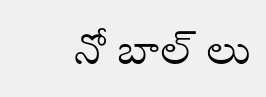నో బాల్ లు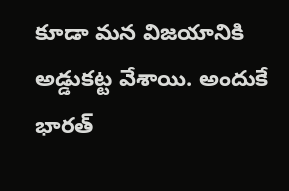కూడా మన విజయానికి అడ్డుకట్ట వేశాయి. అందుకే భారత్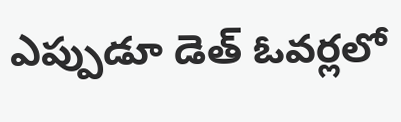ఎప్పుడూ డెత్ ఓవర్లలో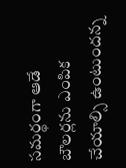సమర్థంగా ఆడే బౌలర్లను ఎంపిక చేయాల్సి ఉంటుందన్న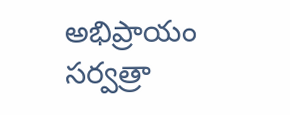అభిప్రాయం సర్వత్రా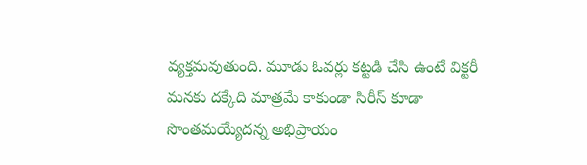వ్యక్తమవుతుంది. మూడు ఓవర్లు కట్టడి చేసి ఉంటే విక్టరీ మనకు దక్కేది మాత్రమే కాకుండా సిరీస్ కూడా సొంతమయ్యేదన్న అభిప్రాయం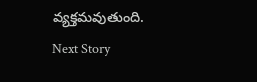వ్యక్తమవుతుంది.
Next Story